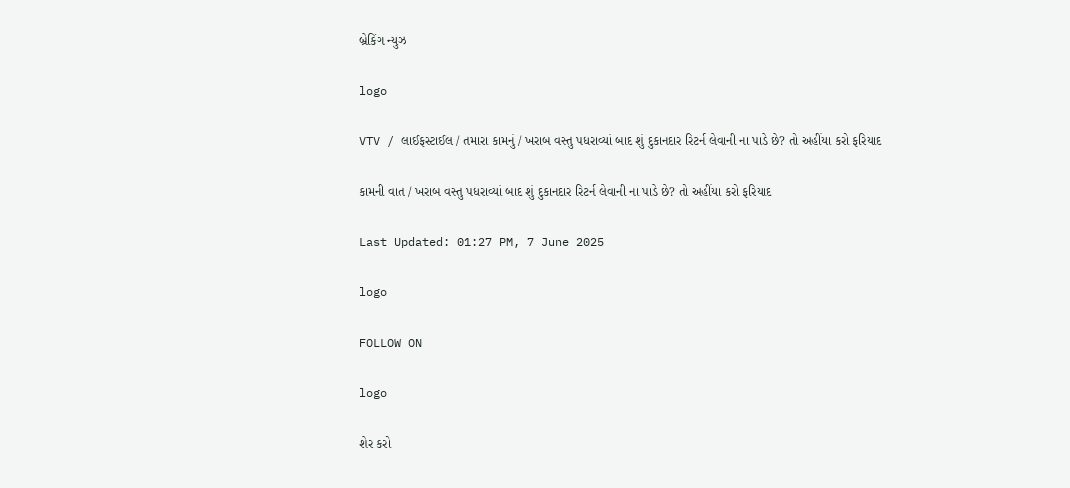બ્રેકિંગ ન્યુઝ

logo

VTV / લાઈફસ્ટાઈલ / તમારા કામનું / ખરાબ વસ્તુ પધરાવ્યાં બાદ શું દુકાનદાર રિટર્ન લેવાની ના પાડે છે? તો અહીંયા કરો ફરિયાદ

કામની વાત / ખરાબ વસ્તુ પધરાવ્યાં બાદ શું દુકાનદાર રિટર્ન લેવાની ના પાડે છે? તો અહીંયા કરો ફરિયાદ

Last Updated: 01:27 PM, 7 June 2025

logo

FOLLOW ON

logo

શેર કરો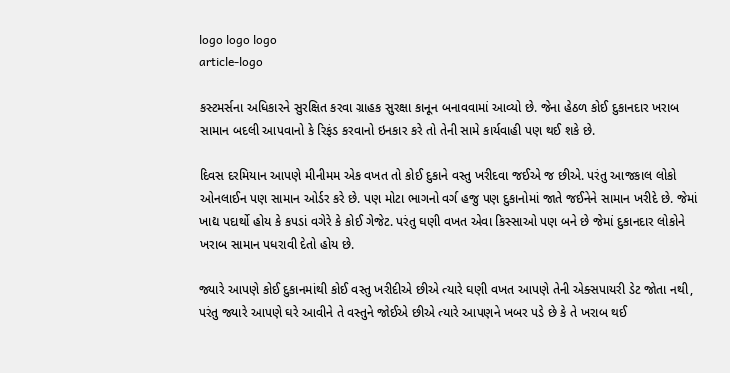logo logo logo
article-logo

કસ્ટમર્સના અધિકારને સુરક્ષિત કરવા ગ્રાહક સુરક્ષા કાનૂન બનાવવામાં આવ્યો છે. જેના હેઠળ કોઈ દુકાનદાર ખરાબ સામાન બદલી આપવાનો કે રિફંડ કરવાનો ઇનકાર કરે તો તેની સામે કાર્યવાહી પણ થઈ શકે છે.

દિવસ દરમિયાન આપણે મીનીમમ એક વખત તો કોઈ દુકાને વસ્તુ ખરીદવા જઈએ જ છીએ. પરંતુ આજકાલ લોકો ઓનલાઈન પણ સામાન ઓર્ડર કરે છે. પણ મોટા ભાગનો વર્ગ હજુ પણ દુકાનોમાં જાતે જઈનેને સામાન ખરીદે છે. જેમાં ખાદ્ય પદાર્થો હોય કે કપડાં વગેરે કે કોઈ ગેજેટ. પરંતુ ઘણી વખત એવા કિસ્સાઓ પણ બને છે જેમાં દુકાનદાર લોકોને ખરાબ સામાન પધરાવી દેતો હોય છે.

જ્યારે આપણે કોઈ દુકાનમાંથી કોઈ વસ્તુ ખરીદીએ છીએ ત્યારે ઘણી વખત આપણે તેની એક્સપાયરી ડેટ જોતા નથી, પરંતુ જ્યારે આપણે ઘરે આવીને તે વસ્તુને જોઈએ છીએ ત્યારે આપણને ખબર પડે છે કે તે ખરાબ થઈ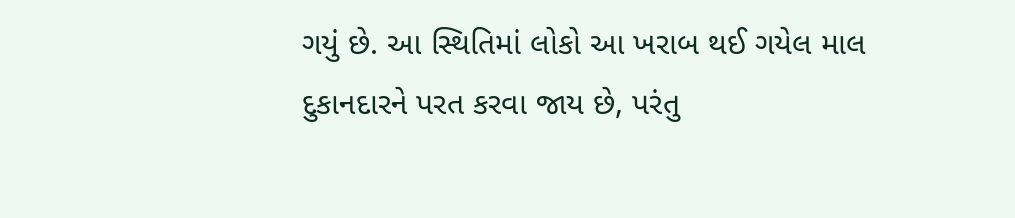ગયું છે. આ સ્થિતિમાં લોકો આ ખરાબ થઈ ગયેલ માલ દુકાનદારને પરત કરવા જાય છે, પરંતુ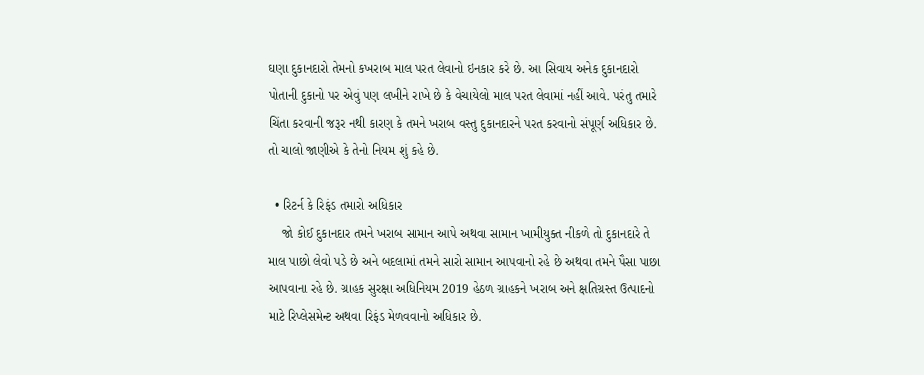ઘણા દુકાનદારો તેમનો કખરાબ માલ પરત લેવાનો ઇનકાર કરે છે. આ સિવાય અનેક દુકાનદારો પોતાની દુકાનો પર એવું પણ લખીને રાખે છે કે વેચાયેલો માલ પરત લેવામાં નહીં આવે. પરંતુ તમારે ચિંતા કરવાની જરૂર નથી કારણ કે તમને ખરાબ વસ્તુ દુકાનદારને પરત કરવાનો સંપૂર્ણ અધિકાર છે. તો ચાલો જાણીએ કે તેનો નિયમ શું કહે છે.

  • રિટર્ન કે રિફંડ તમારો અધિકાર
    જો કોઈ દુકાનદાર તમને ખરાબ સામાન આપે અથવા સામાન ખામીયુક્ત નીકળે તો દુકાનદારે તે માલ પાછો લેવો પડે છે અને બદલામાં તમને સારો સામાન આપવાનો રહે છે અથવા તમને પૈસા પાછા આપવાના રહે છે. ગ્રાહક સુરક્ષા અધિનિયમ 2019 હેઠળ ગ્રાહકને ખરાબ અને ક્ષતિગ્રસ્ત ઉત્પાદનો માટે રિપ્લેસમેન્ટ અથવા રિફંડ મેળવવાનો અધિકાર છે.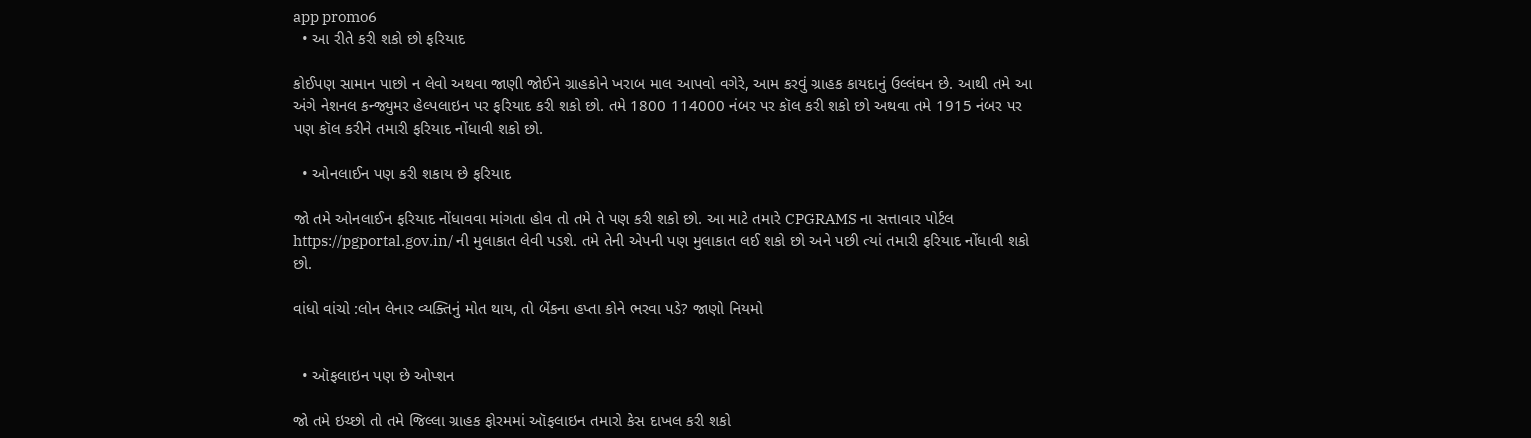app promo6
  • આ રીતે કરી શકો છો ફરિયાદ

કોઈપણ સામાન પાછો ન લેવો અથવા જાણી જોઈને ગ્રાહકોને ખરાબ માલ આપવો વગેરે, આમ કરવું ગ્રાહક કાયદાનું ઉલ્લંઘન છે. આથી તમે આ અંગે નેશનલ કન્જ્યુમર હેલ્પલાઇન પર ફરિયાદ કરી શકો છો. તમે 1800 114000 નંબર પર કૉલ કરી શકો છો અથવા તમે 1915 નંબર પર પણ કૉલ કરીને તમારી ફરિયાદ નોંધાવી શકો છો.

  • ઓનલાઈન પણ કરી શકાય છે ફરિયાદ

જો તમે ઓનલાઈન ફરિયાદ નોંધાવવા માંગતા હોવ તો તમે તે પણ કરી શકો છો. આ માટે તમારે CPGRAMS ના સત્તાવાર પોર્ટલ https://pgportal.gov.in/ ની મુલાકાત લેવી પડશે. તમે તેની એપની પણ મુલાકાત લઈ શકો છો અને પછી ત્યાં તમારી ફરિયાદ નોંધાવી શકો છો.

વાંધો વાંચો :લોન લેનાર વ્યક્તિનું મોત થાય, તો બેંકના હપ્તા કોને ભરવા પડે? જાણો નિયમો


  • ઑફલાઇન પણ છે ઓપ્શન

જો તમે ઇચ્છો તો તમે જિલ્લા ગ્રાહક ફોરમમાં ઑફલાઇન તમારો કેસ દાખલ કરી શકો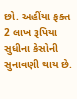છો. અહીંયા ફક્ત 2 લાખ રૂપિયા સુધીના કેસોની સુનાવણી થાય છે.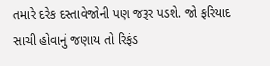તમારે દરેક દસ્તાવેજોની પણ જરૂર પડશે. જો ફરિયાદ સાચી હોવાનું જણાય તો રિફંડ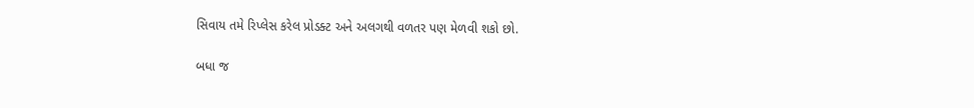સિવાય તમે રિપ્લેસ કરેલ પ્રોડક્ટ અને અલગથી વળતર પણ મેળવી શકો છો.

બધા જ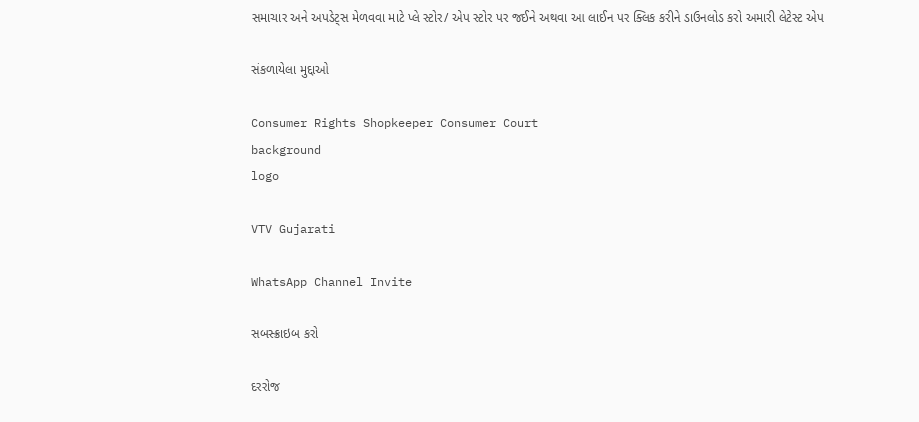સમાચાર અને અપડેટ્સ મેળવવા માટે પ્લે સ્ટોર/ એપ સ્ટોર પર જઈને અથવા આ લાઈન પર ક્લિક કરીને ડાઉનલોડ કરો અમારી લેટેસ્ટ એપ

સંકળાયેલા મુદ્દાઓ

Consumer Rights Shopkeeper Consumer Court
background
logo

VTV Gujarati

WhatsApp Channel Invite

સબસ્ક્રાઇબ કરો

દરરોજ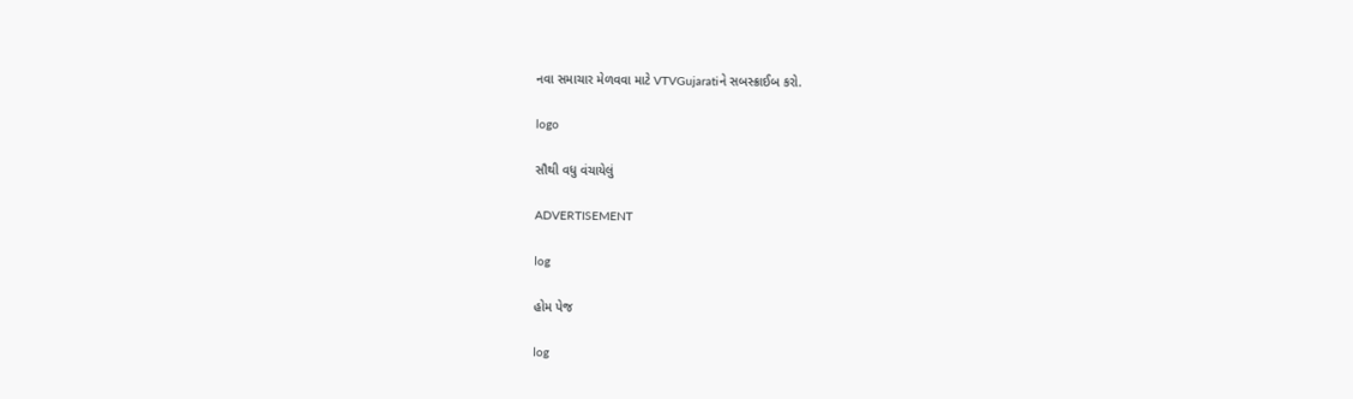નવા સમાચાર મેળવવા માટે VTVGujaratiને સબસ્ક્રાઈબ કરો.

logo

સૌથી વધુ વંચાયેલું

ADVERTISEMENT

log

હોમ પેજ

log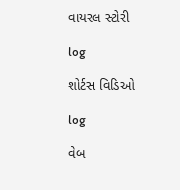વાયરલ સ્ટોરી

log

શોર્ટસ વિડિઓ

log

વેબ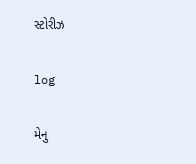સ્ટોરીઝ

log

મેનુ